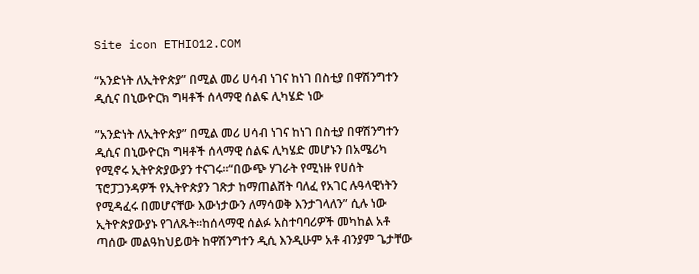Site icon ETHIO12.COM

“አንድነት ለኢትዮጵያ” በሚል መሪ ሀሳብ ነገና ከነገ በስቲያ በዋሽንግተን ዲሲና በኒውዮርክ ግዛቶች ሰላማዊ ሰልፍ ሊካሄድ ነው

”አንድነት ለኢትዮጵያ” በሚል መሪ ሀሳብ ነገና ከነገ በስቲያ በዋሽንግተን ዲሲና በኒውዮርክ ግዛቶች ሰላማዊ ሰልፍ ሊካሄድ መሆኑን በአሜሪካ የሚኖሩ ኢትዮጵያውያን ተናገሩ።“በውጭ ሃገራት የሚነዙ የሀሰት ፕሮፓጋንዳዎች የኢትዮጵያን ገጽታ ከማጠልሸት ባለፈ የአገር ሉዓላዊነትን የሚዳፈሩ በመሆናቸው እውነታውን ለማሳወቅ እንታገላለን” ሲሉ ነው ኢትዮጵያውያኑ የገለጹት፡፡ከሰላማዊ ሰልፉ አስተባባሪዎች መካከል አቶ ጣሰው መልዓከህይወት ከዋሽንግተን ዲሲ እንዲሁም አቶ ብንያም ጌታቸው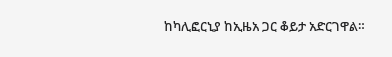ከካሊፎርኒያ ከኢዜአ ጋር ቆይታ አድርገዋል።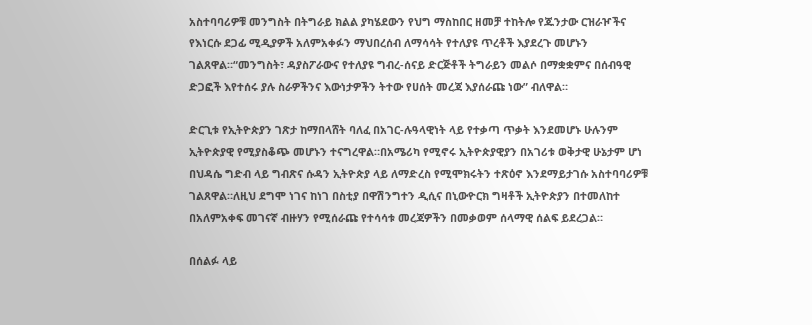አስተባባሪዎቹ መንግስት በትግራይ ክልል ያካሄደውን የህግ ማስከበር ዘመቻ ተከትሎ የጁንታው ርዝራዦችና የእነርሱ ደጋፊ ሚዲያዎች አለምአቀፉን ማህበረሰብ ለማሳሳት የተለያዩ ጥረቶች እያደረጉ መሆኑን ገልጸዋል።“መንግስት፣ ዳያስፖራውና የተለያዩ ግብረ-ሰናይ ድርጅቶች ትግራይን መልሶ በማቋቋምና በሰብዓዊ ድጋፎች እየተሰሩ ያሉ ስራዎችንና እውነታዎችን ትተው የሀሰት መረጃ እያሰራጩ ነው” ብለዋል።

ድርጊቱ የኢትዮጵያን ገጽታ ከማበላሸት ባለፈ በአገር-ሉዓላዊነት ላይ የተቃጣ ጥቃት እንደመሆኑ ሁሉንም ኢትዮጵያዊ የሚያስቆጭ መሆኑን ተናግረዋል።በአሜሪካ የሚኖሩ ኢትዮጵያዊያን በአገሪቱ ወቅታዊ ሁኔታም ሆነ በህዳሴ ግድብ ላይ ግብጽና ሱዳን ኢትዮጵያ ላይ ለማድረስ የሚሞክሩትን ተጽዕኖ እንደማይታገሱ አስተባባሪዎቹ ገልጸዋል።ለዚህ ደግሞ ነገና ከነገ በስቲያ በዋሽንግተን ዲሲና በኒውዮርክ ግዛቶች ኢትዮጵያን በተመለከተ በአለምአቀፍ መገናኛ ብዙሃን የሚሰራጩ የተሳሳቱ መረጃዎችን በመቃወም ሰላማዊ ሰልፍ ይደረጋል።

በሰልፉ ላይ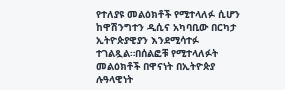የተለያዩ መልዕክቶች የሚተላለፉ ሲሆን ከዋሽንግተን ዲሲና አካባቢው በርካታ ኢትዮጵያዊያን እንደሚሳተፉ ተገልጿል።በሰልፎቹ የሚተላለፉት መልዕክቶች በዋናነት በኢትዮጵያ ሉዓላዊነት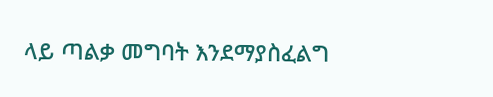ላይ ጣልቃ መግባት እንደማያስፈልግ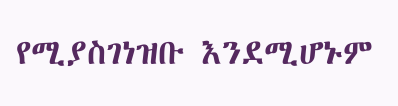የሚያስገነዝቡ እንደሚሆኑም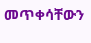መጥቀሳቸውን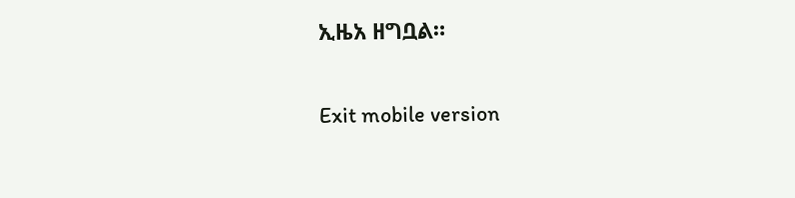ኢዜአ ዘግቧል።

Exit mobile version